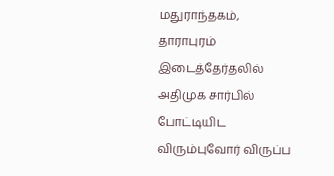மதுராந்தகம், தாராபுரம் இடைத்தேர்தலில் அதிமுக சார்பில் போட்டியிட விரும்புவோர் விருப்ப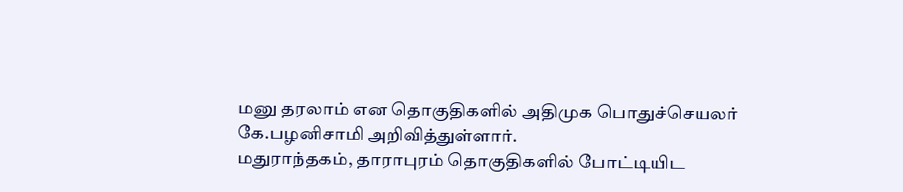மனு தரலாம் என தொகுதிகளில் அதிமுக பொதுச்செயலர் கே.பழனிசாமி அறிவித்துள்ளார்.
மதுராந்தகம், தாராபுரம் தொகுதிகளில் போட்டியிட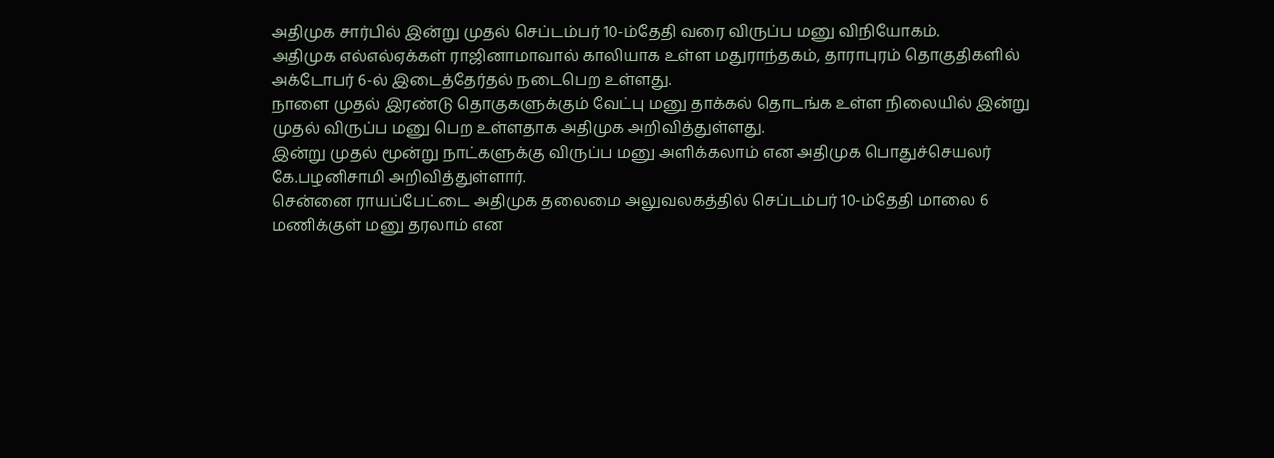அதிமுக சார்பில் இன்று முதல் செப்டம்பர் 10-ம்தேதி வரை விருப்ப மனு விநியோகம்.
அதிமுக எல்எல்ஏக்கள் ராஜினாமாவால் காலியாக உள்ள மதுராந்தகம், தாராபுரம் தொகுதிகளில் அக்டோபர் 6-ல் இடைத்தேர்தல் நடைபெற உள்ளது.
நாளை முதல் இரண்டு தொகுகளுக்கும் வேட்பு மனு தாக்கல் தொடங்க உள்ள நிலையில் இன்று முதல் விருப்ப மனு பெற உள்ளதாக அதிமுக அறிவித்துள்ளது.
இன்று முதல் மூன்று நாட்களுக்கு விருப்ப மனு அளிக்கலாம் என அதிமுக பொதுச்செயலர் கே.பழனிசாமி அறிவித்துள்ளார்.
சென்னை ராயப்பேட்டை அதிமுக தலைமை அலுவலகத்தில் செப்டம்பர் 10-ம்தேதி மாலை 6 மணிக்குள் மனு தரலாம் என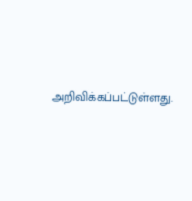அறிவிக்கப்பட்டுள்ளது.